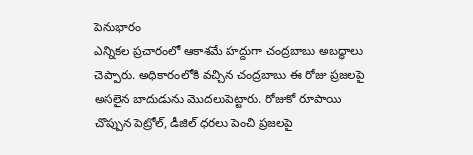పెనుభారం
ఎన్నికల ప్రచారంలో ఆకాశమే హద్దుగా చంద్రబాబు అబద్ధాలు చెప్పారు. అధికారంలోకి వచ్చిన చంద్రబాబు ఈ రోజు ప్రజలపై అసలైన బాదుడును మొదలుపెట్టారు. రోజుకో రూపాయి చొప్పున పెట్రోల్, డీజిల్ ధరలు పెంచి ప్రజలపై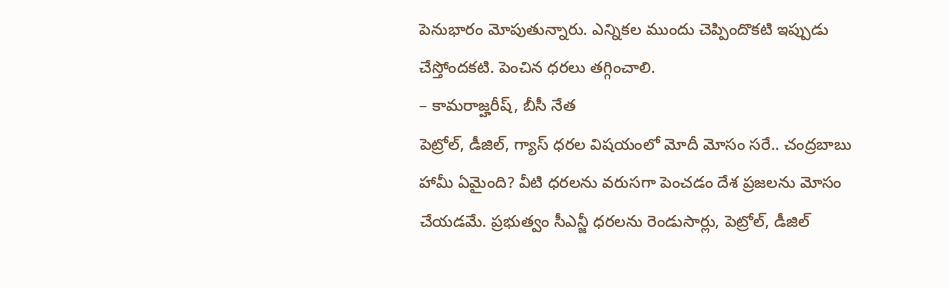పెనుభారం మోపుతున్నారు. ఎన్నికల ముందు చెప్పిందొకటి ఇప్పుడు చేస్తోందకటి. పెంచిన ధరలు తగ్గించాలి.
– కామరాజ్హరీష్, బీసీ నేత
పెట్రోల్, డీజిల్, గ్యాస్ ధరల విషయంలో మోదీ మోసం సరే.. చంద్రబాబు హామీ ఏమైంది? వీటి ధరలను వరుసగా పెంచడం దేశ ప్రజలను మోసం చేయడమే. ప్రభుత్వం సీఎన్జీ ధరలను రెండుసార్లు, పెట్రోల్, డీజిల్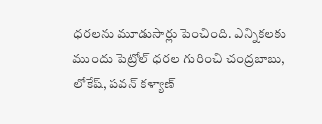ధరలను మూడుసార్లు పెంచింది. ఎన్నికలకు ముందు పెట్రోల్ ధరల గురించి చంద్రబాబు, లోకేష్, పవన్ కళ్యాణ్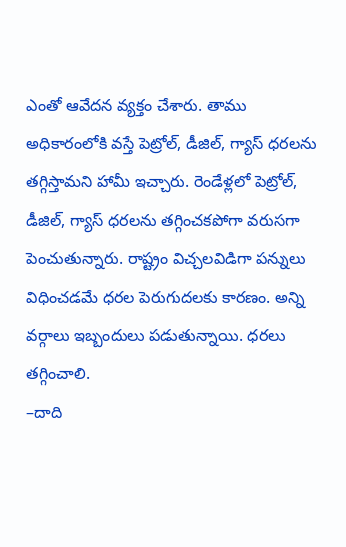ఎంతో ఆవేదన వ్యక్తం చేశారు. తాము అధికారంలోకి వస్తే పెట్రోల్, డీజిల్, గ్యాస్ ధరలను తగ్గిస్తామని హామీ ఇచ్చారు. రెండేళ్లలో పెట్రోల్, డీజిల్, గ్యాస్ ధరలను తగ్గించకపోగా వరుసగా పెంచుతున్నారు. రాష్ట్రం విచ్చలవిడిగా పన్నులు విధించడమే ధరల పెరుగుదలకు కారణం. అన్ని వర్గాలు ఇబ్బందులు పడుతున్నాయి. ధరలు తగ్గించాలి.
–దాది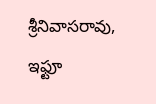శ్రీనివాసరావు, ఇఫ్టూ